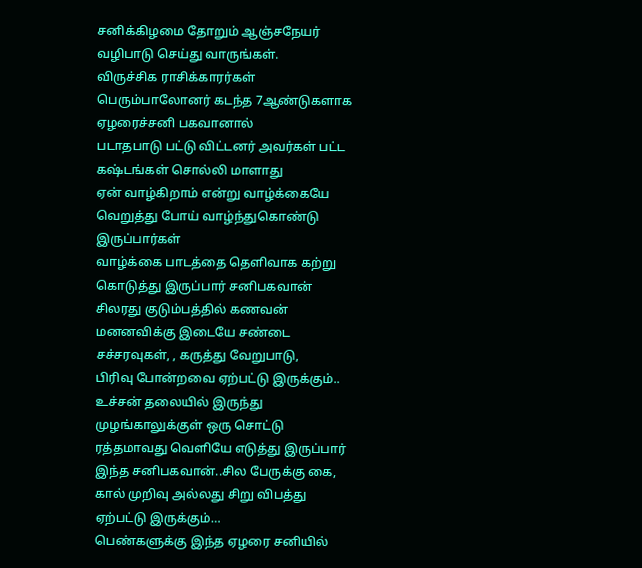சனிக்கிழமை தோறும் ஆஞ்சநேயர் வழிபாடு செய்து வாருங்கள்.
விருச்சிக ராசிக்காரர்கள் பெரும்பாலோனர் கடந்த 7ஆண்டுகளாக ஏழரைச்சனி பகவானால்
படாதபாடு பட்டு விட்டனர் அவர்கள் பட்ட கஷ்டங்கள் சொல்லி மாளாது
ஏன் வாழ்கிறாம் என்று வாழ்க்கையே வெறுத்து போய் வாழ்ந்துகொண்டு இருப்பார்கள்
வாழ்க்கை பாடத்தை தெளிவாக கற்று கொடுத்து இருப்பார் சனிபகவான்
சிலரது குடும்பத்தில் கணவன் மனனவிக்கு இடையே சண்டை சச்சரவுகள், , கருத்து வேறுபாடு,
பிரிவு போன்றவை ஏற்பட்டு இருக்கும்..
உச்சன் தலையில் இருந்து முழங்காலுக்குள் ஒரு சொட்டு ரத்தமாவது வெளியே எடுத்து இருப்பார் இந்த சனிபகவான்..சில பேருக்கு கை, கால் முறிவு அல்லது சிறு விபத்து ஏற்பட்டு இருக்கும்…
பெண்களுக்கு இந்த ஏழரை சனியில்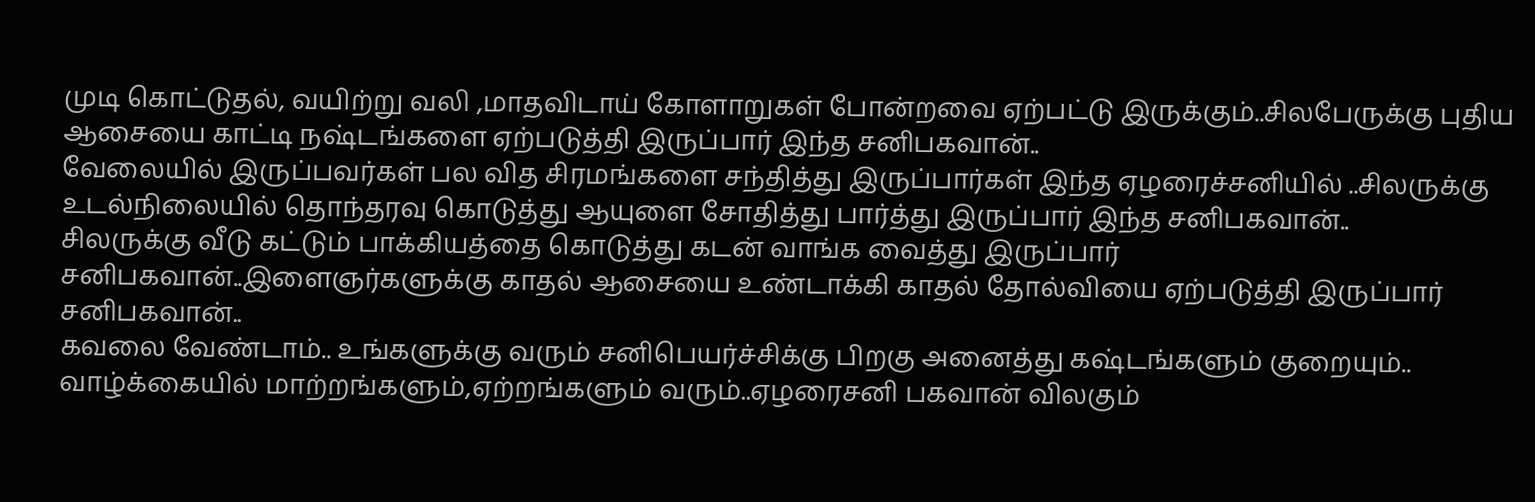முடி கொட்டுதல், வயிற்று வலி ,மாதவிடாய் கோளாறுகள் போன்றவை ஏற்பட்டு இருக்கும்..சிலபேருக்கு புதிய ஆசையை காட்டி நஷ்டங்களை ஏற்படுத்தி இருப்பார் இந்த சனிபகவான்..
வேலையில் இருப்பவர்கள் பல வித சிரமங்களை சந்தித்து இருப்பார்கள் இந்த ஏழரைச்சனியில் ..சிலருக்கு உடல்நிலையில் தொந்தரவு கொடுத்து ஆயுளை சோதித்து பார்த்து இருப்பார் இந்த சனிபகவான்..
சிலருக்கு வீடு கட்டும் பாக்கியத்தை கொடுத்து கடன் வாங்க வைத்து இருப்பார் சனிபகவான்..இளைஞர்களுக்கு காதல் ஆசையை உண்டாக்கி காதல் தோல்வியை ஏற்படுத்தி இருப்பார் சனிபகவான்..
கவலை வேண்டாம்.. உங்களுக்கு வரும் சனிபெயர்ச்சிக்கு பிறகு அனைத்து கஷ்டங்களும் குறையும்.. வாழ்க்கையில் மாற்றங்களும்,ஏற்றங்களும் வரும்..ஏழரைசனி பகவான் விலகும்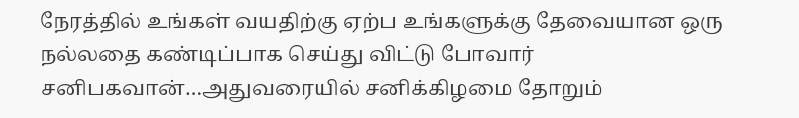நேரத்தில் உங்கள் வயதிற்கு ஏற்ப உங்களுக்கு தேவையான ஒரு நல்லதை கண்டிப்பாக செய்து விட்டு போவார் சனிபகவான்…அதுவரையில் சனிக்கிழமை தோறும்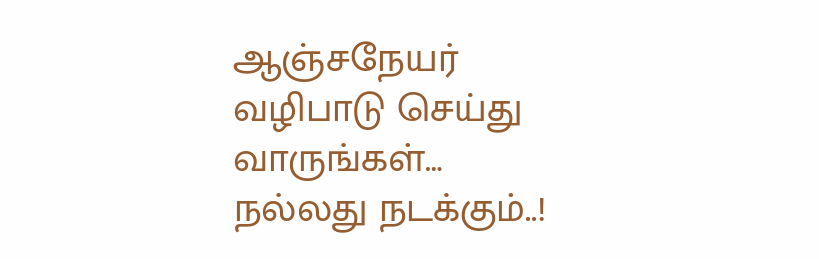ஆஞ்சநேயர் வழிபாடு செய்து வாருங்கள்…
நல்லது நடக்கும்..!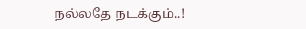நல்லதே நடக்கும்..!